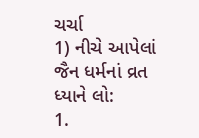ચર્ચા
1) નીચે આપેલાં જૈન ધર્મનાં વ્રત ધ્યાને લો:
1.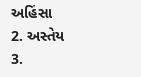અહિંસા
2. અસ્તેય
3.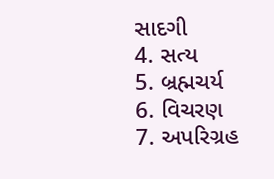સાદગી
4. સત્ય
5. બ્રહ્મચર્ય
6. વિચરણ
7. અપરિગ્રહ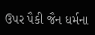ઉપર પૈકી જૈન ધર્મના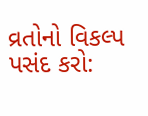વ્રતોનો વિકલ્પ પસંદ કરો: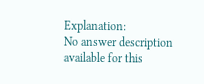Explanation:
No answer description available for this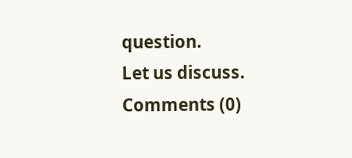question.
Let us discuss.
Comments (0)